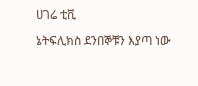ሀገሬ ቲቪ

ኔትፍሊክስ ደንበኞቹን እያጣ ነው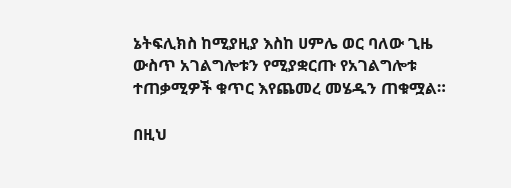ኔትፍሊክስ ከሚያዚያ እስከ ሀምሌ ወር ባለው ጊዜ ውስጥ አገልግሎቱን የሚያቋርጡ የአገልግሎቱ ተጠቃሚዎች ቁጥር እየጨመረ መሄዱን ጠቁሟል።

በዚህ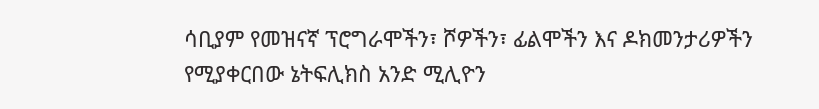ሳቢያም የመዝናኛ ፕሮግራሞችን፣ ሾዎችን፣ ፊልሞችን እና ዶክመንታሪዎችን የሚያቀርበው ኔትፍሊክስ አንድ ሚሊዮን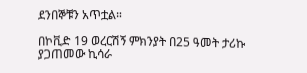ደንበኞቹን አጥቷል።

በኮቪድ 19 ወረርሽኝ ምክንያት በ25 ዓመት ታሪኩ ያጋጠመው ኪሳራ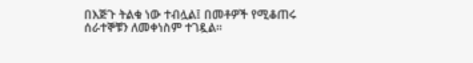በእጅጉ ትልቁ ነው ተብሏል፤ በመቶዎች የሚቆጠሩ ሰራተኞቹን ለመቀነስም ተገዷል።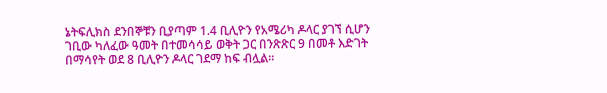ኔትፍሊክስ ደንበኞቹን ቢያጣም 1.4 ቢሊዮን የአሜሪካ ዶላር ያገኘ ሲሆን ገቢው ካለፈው ዓመት በተመሳሳይ ወቅት ጋር በንጽጽር 9 በመቶ እድገት በማሳየት ወደ 8 ቢሊዮን ዶላር ገደማ ከፍ ብሏል።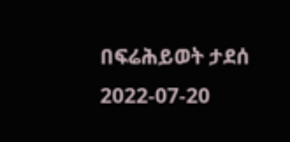በፍሬሕይወት ታደሰ
2022-07-20